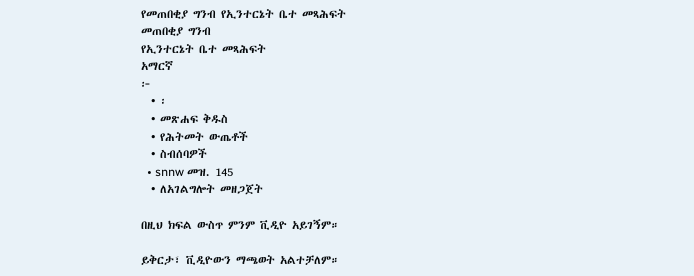የመጠበቂያ ግንብ የኢንተርኔት ቤተ መጻሕፍት
መጠበቂያ ግንብ
የኢንተርኔት ቤተ መጻሕፍት
አማርኛ
፦
  • ፡
  • መጽሐፍ ቅዱስ
  • የሕትመት ውጤቶች
  • ስብሰባዎች
  • snnw መዝ. 145
  • ለአገልግሎት መዘጋጀት

በዚህ ክፍል ውስጥ ምንም ቪዲዮ አይገኝም።

ይቅርታ፣ ቪዲዮውን ማጫወት አልተቻለም።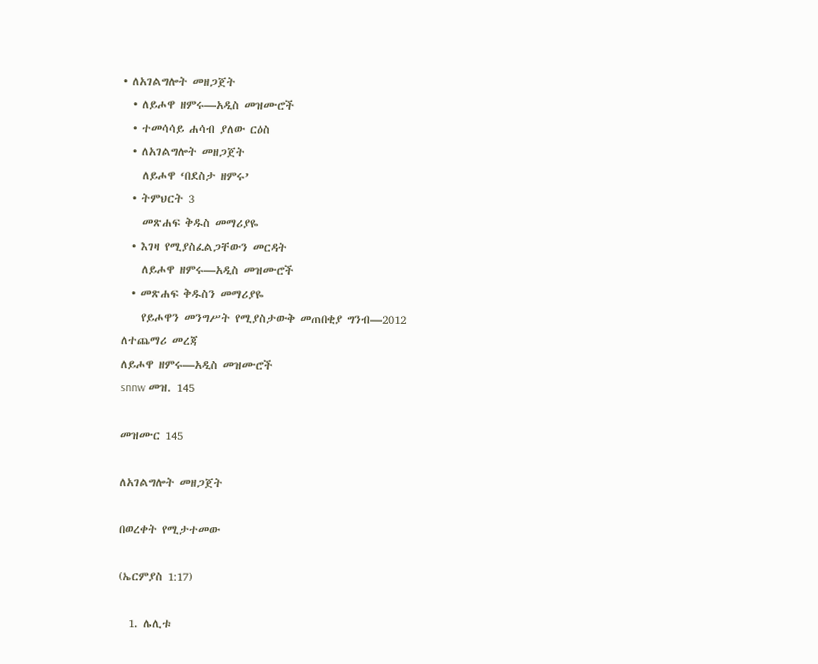• ለአገልግሎት መዘጋጀት
  • ለይሖዋ ዘምሩ—አዲስ መዝሙሮች
  • ተመሳሳይ ሐሳብ ያለው ርዕስ
  • ለአገልግሎት መዘጋጀት
    ለይሖዋ ‘በደስታ ዘምሩ’
  • ትምህርት 3
    መጽሐፍ ቅዱስ መማሪያዬ
  • እገዛ የሚያስፈልጋቸውን መርዳት
    ለይሖዋ ዘምሩ—አዲስ መዝሙሮች
  • መጽሐፍ ቅዱስን መማሪያዬ
    የይሖዋን መንግሥት የሚያስታውቅ መጠበቂያ ግንብ—2012
ለተጨማሪ መረጃ
ለይሖዋ ዘምሩ—አዲስ መዝሙሮች
snnw መዝ. 145

መዝሙር 145

ለአገልግሎት መዘጋጀት

በወረቀት የሚታተመው

(ኤርምያስ 1:17)

  1. ሌሊቱ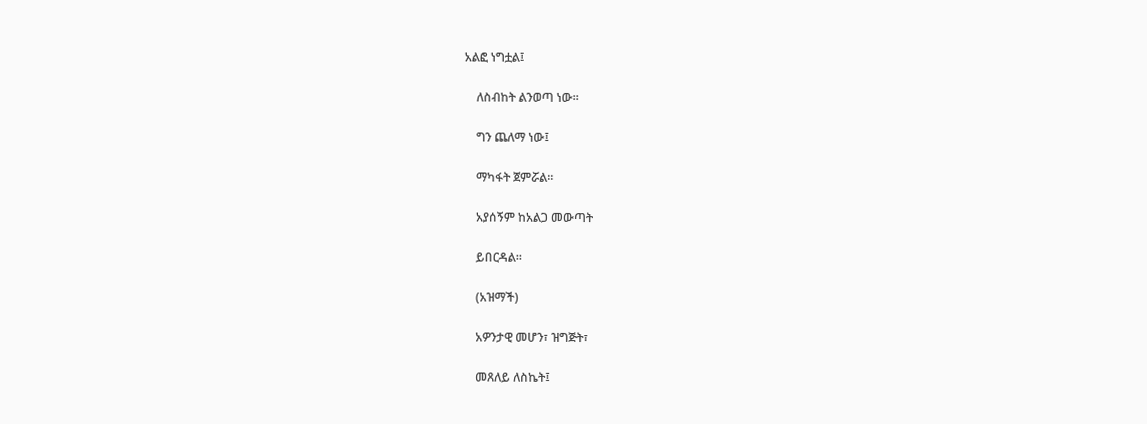አልፎ ነግቷል፤

    ለስብከት ልንወጣ ነው።

    ግን ጨለማ ነው፤

    ማካፋት ጀምሯል።

    አያሰኝም ከአልጋ መውጣት

    ይበርዳል።

    (አዝማች)

    አዎንታዊ መሆን፣ ዝግጅት፣

    መጸለይ ለስኬት፤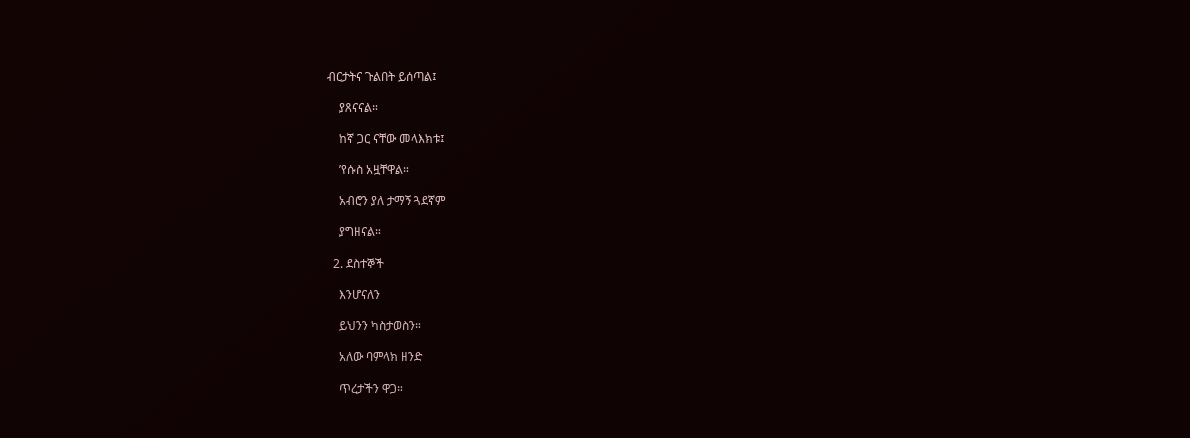ብርታትና ጉልበት ይሰጣል፤

    ያጸናናል።

    ከኛ ጋር ናቸው መላእክቱ፤

    ’የሱስ አዟቸዋል።

    አብሮን ያለ ታማኝ ጓደኛም

    ያግዘናል።

  2. ደስተኞች

    እንሆናለን

    ይህንን ካስታወስን።

    አለው ባምላክ ዘንድ

    ጥረታችን ዋጋ።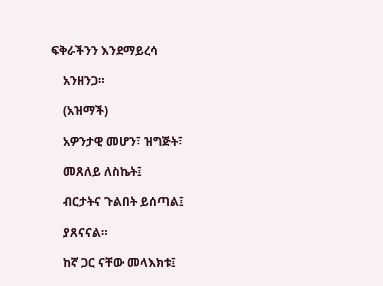ፍቅራችንን እንደማይረሳ

    አንዘንጋ።

    (አዝማች)

    አዎንታዊ መሆን፣ ዝግጅት፣

    መጸለይ ለስኬት፤

    ብርታትና ጉልበት ይሰጣል፤

    ያጸናናል።

    ከኛ ጋር ናቸው መላእክቱ፤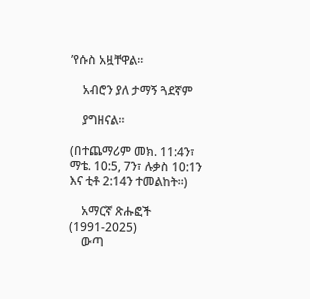’የሱስ አዟቸዋል።

    አብሮን ያለ ታማኝ ጓደኛም

    ያግዘናል።

(በተጨማሪም መክ. 11:4ን፣ ማቴ. 10:5, 7ን፣ ሉቃስ 10:1ን እና ቲቶ 2:14ን ተመልከት።)

    አማርኛ ጽሑፎች (1991-2025)
    ውጣ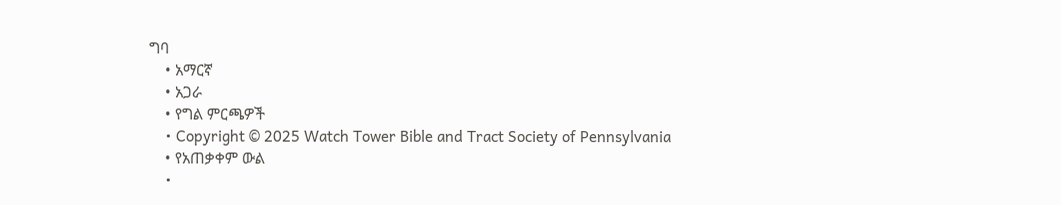ግባ
    • አማርኛ
    • አጋራ
    • የግል ምርጫዎች
    • Copyright © 2025 Watch Tower Bible and Tract Society of Pennsylvania
    • የአጠቃቀም ውል
    •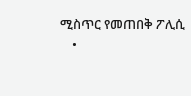ሚስጥር የመጠበቅ ፖሊሲ
    •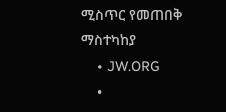ሚስጥር የመጠበቅ ማስተካከያ
    • JW.ORG
    •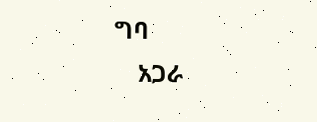ግባ
    አጋራ